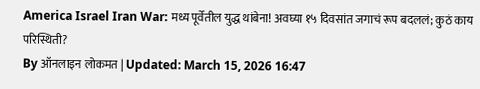America Israel Iran War: मध्य पूर्वेतील युद्ध थांबेना! अवघ्या १५ दिवसांत जगाचं रूप बदललं; कुठं काय परिस्थिती?
By ऑनलाइन लोकमत | Updated: March 15, 2026 16:47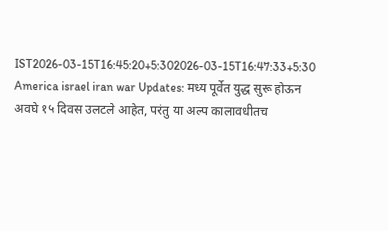IST2026-03-15T16:45:20+5:302026-03-15T16:47:33+5:30
America israel iran war Updates: मध्य पूर्वेत युद्ध सुरू होऊन अवघे १५ दिवस उलटले आहेत, परंतु या अल्प कालावधीतच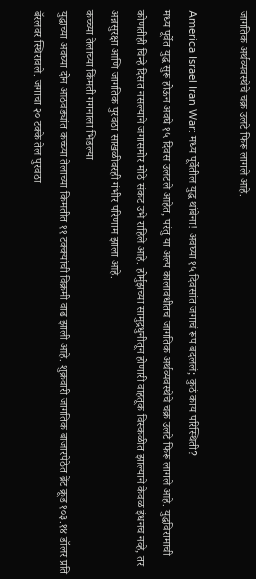जागतिक अर्थव्यवस्थेचे चक्र उलटे फिरू लागले आहे.

America Israel Iran War: मध्य पूर्वेतील युद्ध थांबेना! अवघ्या १५ दिवसांत जगाचं रूप बदललं; कुठं काय परिस्थिती?
मध्य पूर्वेत युद्ध सुरू होऊन अवघे १५ दिवस उलटले आहेत, परंतु या अल्प कालावधीतच जागतिक अर्थव्यवस्थेचे चक्र उलटे फिरू लागले आहे. युद्धविरामाची कोणतीही चिन्हे दिसत नसल्याने जगासमोर मोठे संकट उभे राहिले आहे. होर्मुझच्या सामुद्रधुनीतून होणारी वाहतूक विस्कळीत झाल्याने केवळ इंधनच नव्हे, तर अन्नसुरक्षा आणि जागतिक पुरवठा साखळीवरही गंभीर परिणाम झाला आहे.
कच्च्या तेलाच्या किंमती गगनाला भिडल्या
युद्धाच्या अवघ्या दोन आठवड्यांत कच्च्या तेलाच्या किमतीत ११ टक्क्यांची विक्रमी वाढ झाली आहे. शुक्रवारी जागतिक बाजारपेठेत ब्रेंट क्रूड १०३.१४ डॉलर प्रति बॅरलवर स्थिरावले. जगाचा २० टक्के तेल पुरवठा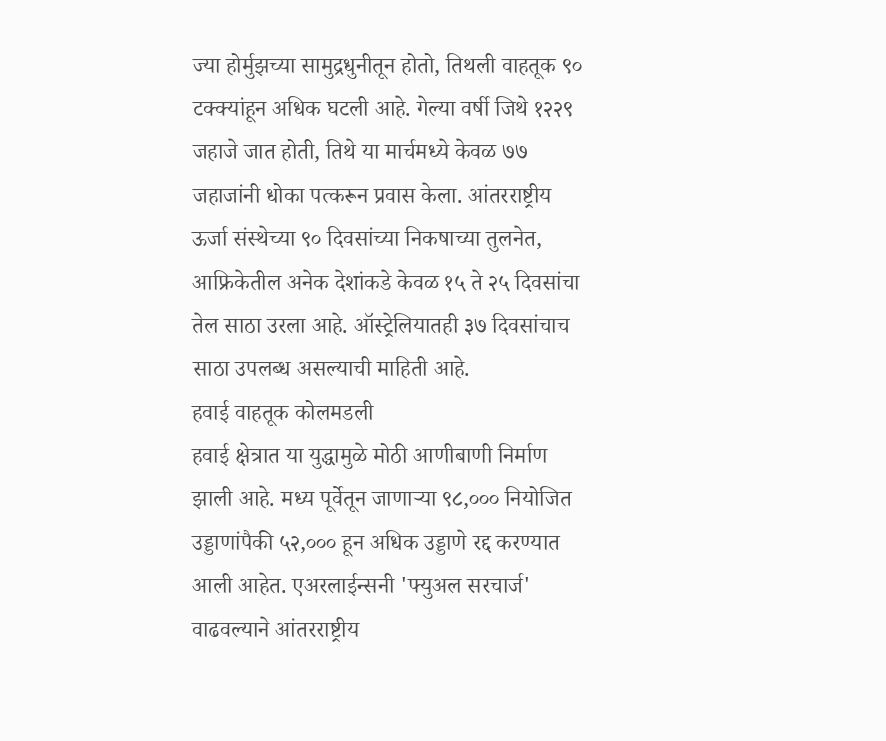ज्या होर्मुझच्या सामुद्रधुनीतून होतो, तिथली वाहतूक ९० टक्क्यांहून अधिक घटली आहे. गेल्या वर्षी जिथे १२२९ जहाजे जात होती, तिथे या मार्चमध्ये केवळ ७७ जहाजांनी धोका पत्करून प्रवास केला. आंतरराष्ट्रीय ऊर्जा संस्थेच्या ९० दिवसांच्या निकषाच्या तुलनेत, आफ्रिकेतील अनेक देशांकडे केवळ १५ ते २५ दिवसांचा तेल साठा उरला आहे. ऑस्ट्रेलियातही ३७ दिवसांचाच साठा उपलब्ध असल्याची माहिती आहे.
हवाई वाहतूक कोलमडली
हवाई क्षेत्रात या युद्धामुळे मोठी आणीबाणी निर्माण झाली आहे. मध्य पूर्वेतून जाणाऱ्या ९८,००० नियोजित उड्डाणांपैकी ५२,००० हून अधिक उड्डाणे रद्द करण्यात आली आहेत. एअरलाईन्सनी 'फ्युअल सरचार्ज' वाढवल्याने आंतरराष्ट्रीय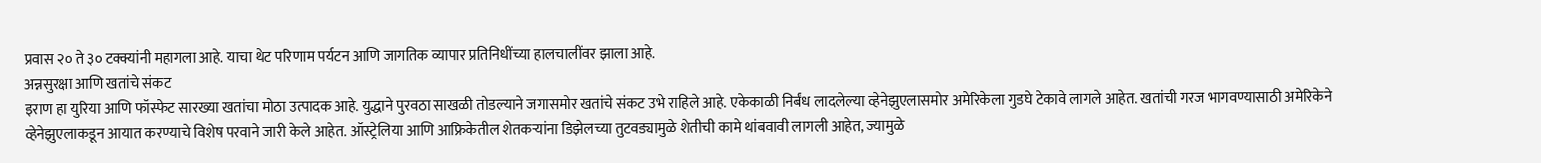प्रवास २० ते ३० टक्क्यांनी महागला आहे. याचा थेट परिणाम पर्यटन आणि जागतिक व्यापार प्रतिनिधींच्या हालचालींवर झाला आहे.
अन्नसुरक्षा आणि खतांचे संकट
इराण हा युरिया आणि फॉस्फेट सारख्या खतांचा मोठा उत्पादक आहे. युद्धाने पुरवठा साखळी तोडल्याने जगासमोर खतांचे संकट उभे राहिले आहे. एकेकाळी निर्बंध लादलेल्या व्हेनेझुएलासमोर अमेरिकेला गुडघे टेकावे लागले आहेत. खतांची गरज भागवण्यासाठी अमेरिकेने व्हेनेझुएलाकडून आयात करण्याचे विशेष परवाने जारी केले आहेत. ऑस्ट्रेलिया आणि आफ्रिकेतील शेतकऱ्यांना डिझेलच्या तुटवड्यामुळे शेतीची कामे थांबवावी लागली आहेत, ज्यामुळे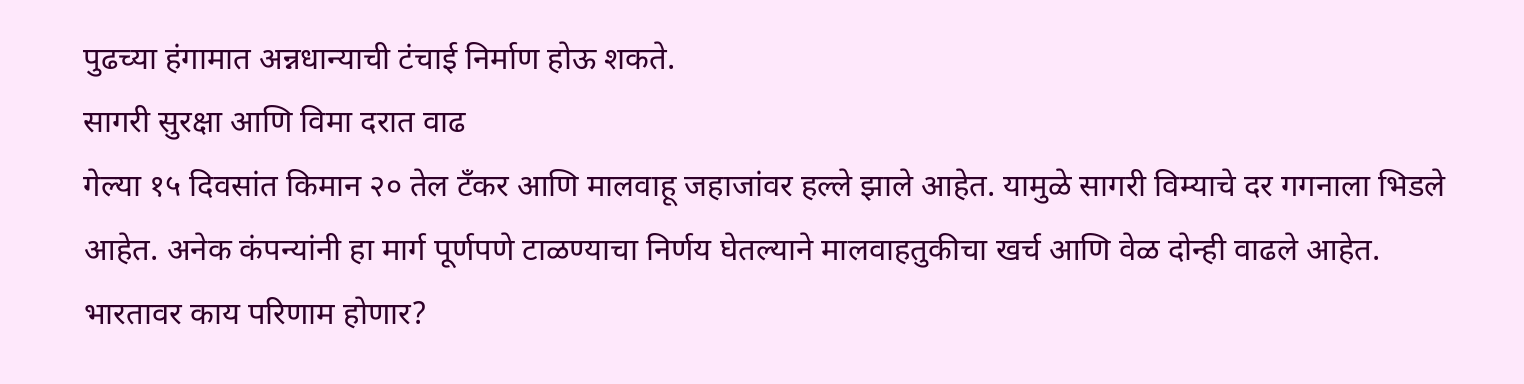पुढच्या हंगामात अन्नधान्याची टंचाई निर्माण होऊ शकते.
सागरी सुरक्षा आणि विमा दरात वाढ
गेल्या १५ दिवसांत किमान २० तेल टँकर आणि मालवाहू जहाजांवर हल्ले झाले आहेत. यामुळे सागरी विम्याचे दर गगनाला भिडले आहेत. अनेक कंपन्यांनी हा मार्ग पूर्णपणे टाळण्याचा निर्णय घेतल्याने मालवाहतुकीचा खर्च आणि वेळ दोन्ही वाढले आहेत.
भारतावर काय परिणाम होणार?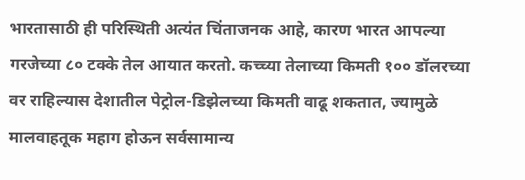भारतासाठी ही परिस्थिती अत्यंत चिंताजनक आहे, कारण भारत आपल्या गरजेच्या ८० टक्के तेल आयात करतो. कच्च्या तेलाच्या किमती १०० डॉलरच्या वर राहिल्यास देशातील पेट्रोल-डिझेलच्या किमती वाढू शकतात, ज्यामुळे मालवाहतूक महाग होऊन सर्वसामान्य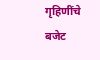गृहिणींचे बजेट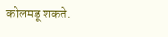कोलमडू शकते.